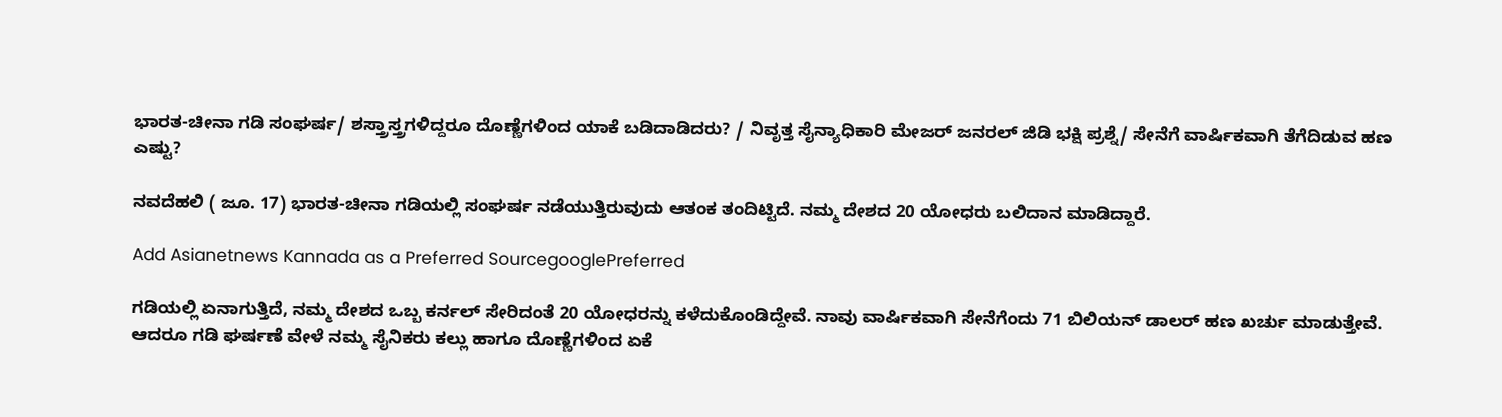ಭಾರತ-ಚೀನಾ ಗಡಿ ಸಂಘರ್ಷ/ ಶಸ್ತ್ರಾಸ್ತ್ರಗಳಿದ್ದರೂ ದೊಣ್ಣೆಗಳಿಂದ ಯಾಕೆ ಬಡಿದಾಡಿದರು? / ನಿವೃತ್ತ ಸೈನ್ಯಾಧಿಕಾರಿ ಮೇಜರ್ ಜನರಲ್ ಜಿಡಿ ಭಕ್ಷಿ ಪ್ರಶ್ನೆ/ ಸೇನೆಗೆ ವಾರ್ಷಿಕವಾಗಿ ತೆಗೆದಿಡುವ ಹಣ ಎಷ್ಟು?

ನವದೆಹಲಿ ( ಜೂ. 17) ಭಾರತ-ಚೀನಾ ಗಡಿಯಲ್ಲಿ ಸಂಘರ್ಷ ನಡೆಯುತ್ತಿರುವುದು ಆತಂಕ ತಂದಿಟ್ಟಿದೆ. ನಮ್ಮ ದೇಶದ 20 ಯೋಧರು ಬಲಿದಾನ ಮಾಡಿದ್ದಾರೆ.

Add Asianetnews Kannada as a Preferred SourcegooglePreferred

ಗಡಿಯಲ್ಲಿ ಏನಾಗುತ್ತಿದೆ, ನಮ್ಮ ದೇಶದ ಒಬ್ಬ ಕರ್ನಲ್ ಸೇರಿದಂತೆ 20 ಯೋಧರನ್ನು ಕಳೆದುಕೊಂಡಿದ್ದೇವೆ. ನಾವು ವಾರ್ಷಿಕವಾಗಿ ಸೇನೆಗೆಂದು 71 ಬಿಲಿಯನ್ ಡಾಲರ್ ಹಣ ಖರ್ಚು ಮಾಡುತ್ತೇವೆ. ಆದರೂ ಗಡಿ ಘರ್ಷಣೆ ವೇಳೆ ನಮ್ಮ ಸೈನಿಕರು ಕಲ್ಲು ಹಾಗೂ ದೊಣ್ಣೆಗಳಿಂದ ಏಕೆ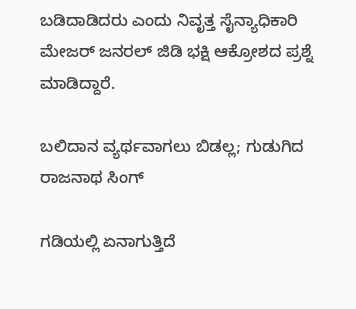ಬಡಿದಾಡಿದರು ಎಂದು ನಿವೃತ್ತ ಸೈನ್ಯಾಧಿಕಾರಿ ಮೇಜರ್ ಜನರಲ್ ಜಿಡಿ ಭಕ್ಷಿ ಆಕ್ರೋಶದ ಪ್ರಶ್ನೆ ಮಾಡಿದ್ದಾರೆ.

ಬಲಿದಾನ ವ್ಯರ್ಥವಾಗಲು ಬಿಡಲ್ಲ; ಗುಡುಗಿದ ರಾಜನಾಥ ಸಿಂಗ್

ಗಡಿಯಲ್ಲಿ ಏನಾಗುತ್ತಿದೆ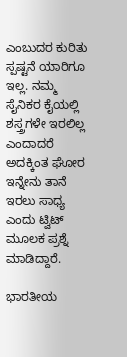ಎಂಬುದರ ಕುರಿತು ಸ್ಪಷ್ಟನೆ ಯಾರಿಗೂ ಇಲ್ಲ. ನಮ್ಮ ಸೈನಿಕರ ಕೈಯಲ್ಲಿ ಶಸ್ತ್ರಗಳೇ ಇರಲಿಲ್ಲ ಎಂದಾದರೆ ಅದಕ್ಕಿಂತ ಘೋರ ಇನ್ನೇನು ತಾನೆ ಇರಲು ಸಾಧ್ಯ ಎಂದು ಟ್ವಿಟ್ ಮೂಲಕ ಪ್ರಶ್ನೆ ಮಾಡಿದ್ದಾರೆ.

ಭಾರತೀಯ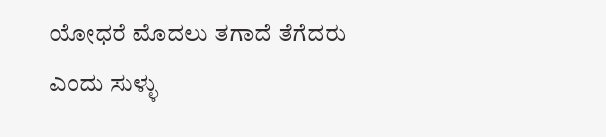ಯೋಧರೆ ಮೊದಲು ತಗಾದೆ ತೆಗೆದರು ಎಂದು ಸುಳ್ಳು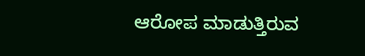ಆರೋಪ ಮಾಡುತ್ತಿರುವ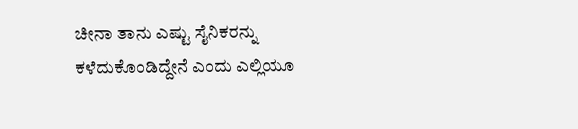ಚೀನಾ ತಾನು ಎಷ್ಟು ಸೈನಿಕರನ್ನು ಕಳೆದುಕೊಂಡಿದ್ದೇನೆ ಎಂದು ಎಲ್ಲಿಯೂ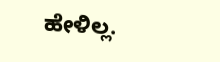ಹೇಳಿಲ್ಲ.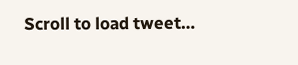Scroll to load tweet…